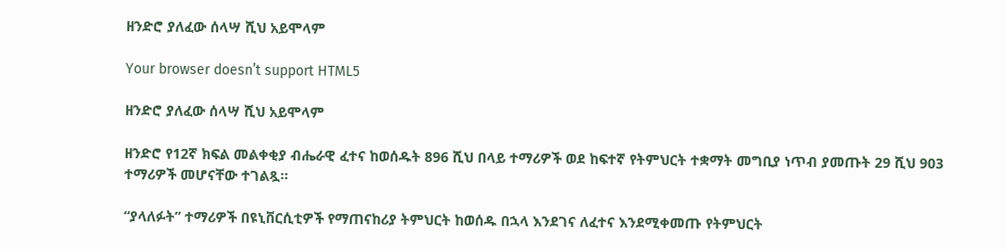ዘንድሮ ያለፈው ሰላሣ ሺህ አይሞላም

Your browser doesn’t support HTML5

ዘንድሮ ያለፈው ሰላሣ ሺህ አይሞላም

ዘንድሮ የ12ኛ ክፍል መልቀቂያ ብሔራዊ ፈተና ከወሰዱት 896 ሺህ በላይ ተማሪዎች ወደ ከፍተኛ የትምህርት ተቋማት መግቢያ ነጥብ ያመጡት 29 ሺህ 903 ተማሪዎች መሆናቸው ተገልጿ።

“ያላለፉት” ተማሪዎች በዩኒቨርሲቲዎች የማጠናከሪያ ትምህርት ከወሰዱ በኋላ እንደገና ለፈተና እንደሚቀመጡ የትምህርት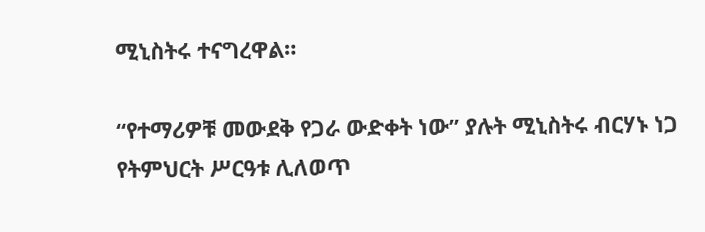ሚኒስትሩ ተናግረዋል።

“የተማሪዎቹ መውደቅ የጋራ ውድቀት ነው” ያሉት ሚኒስትሩ ብርሃኑ ነጋ የትምህርት ሥርዓቱ ሊለወጥ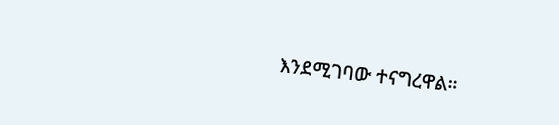እንደሚገባው ተናግረዋል።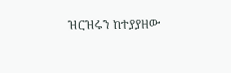ዝርዝሩን ከተያያዘው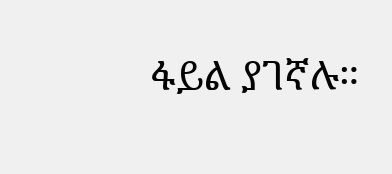ፋይል ያገኛሉ።